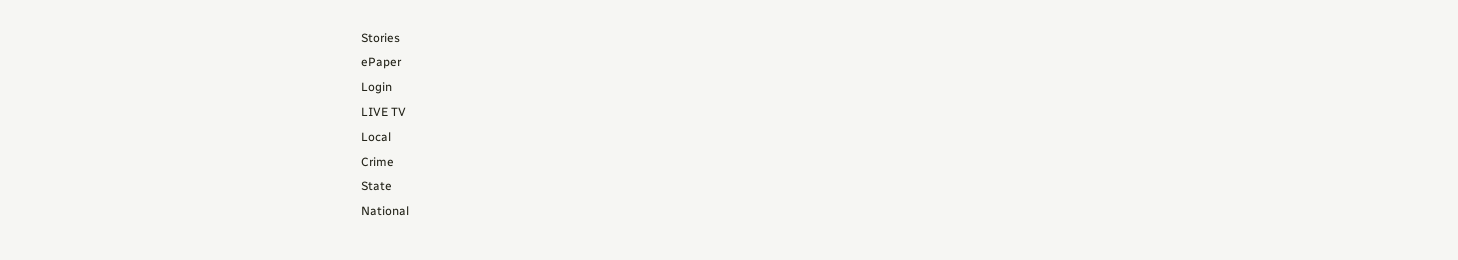Stories
ePaper
Login
LIVE TV
Local
Crime
State
National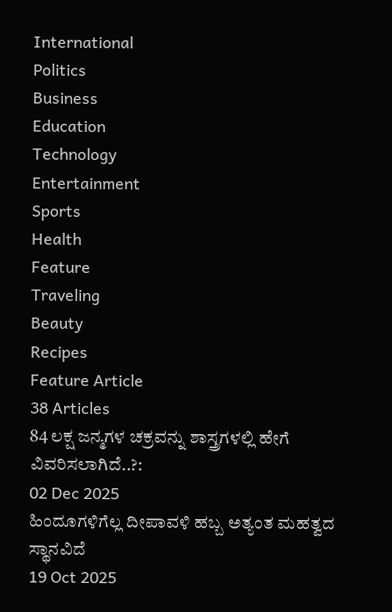International
Politics
Business
Education
Technology
Entertainment
Sports
Health
Feature
Traveling
Beauty
Recipes
Feature Article
38 Articles
84 ಲಕ್ಷ ಜನ್ಮಗಳ ಚಕ್ರವನ್ನು ಶಾಸ್ತ್ರಗಳಲ್ಲಿ ಹೇಗೆ ವಿವರಿಸಲಾಗಿದೆ..?:
02 Dec 2025
ಹಿಂದೂಗಳಿಗೆಲ್ಲ ದೀಪಾವಳಿ ಹಬ್ಬ ಅತ್ಯಂತ ಮಹತ್ವದ ಸ್ಥಾನವಿದೆ
19 Oct 2025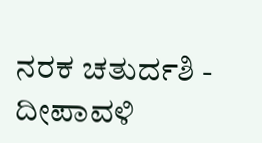ನರಕ ಚತುರ್ದಶಿ - ದೀಪಾವಳಿ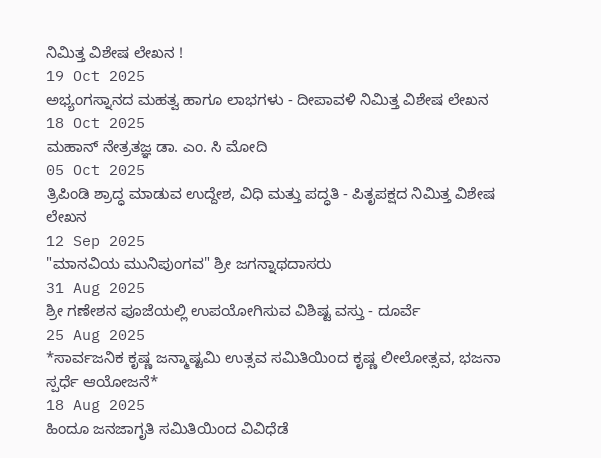ನಿಮಿತ್ತ ವಿಶೇಷ ಲೇಖನ !
19 Oct 2025
ಅಭ್ಯಂಗಸ್ನಾನದ ಮಹತ್ವ ಹಾಗೂ ಲಾಭಗಳು - ದೀಪಾವಳಿ ನಿಮಿತ್ತ ವಿಶೇಷ ಲೇಖನ
18 Oct 2025
ಮಹಾನ್ ನೇತ್ರತಜ್ಞ ಡಾ. ಎಂ. ಸಿ ಮೋದಿ
05 Oct 2025
ತ್ರಿಪಿಂಡಿ ಶ್ರಾದ್ಧ ಮಾಡುವ ಉದ್ದೇಶ, ವಿಧಿ ಮತ್ತು ಪದ್ಧತಿ - ಪಿತೃಪಕ್ಷದ ನಿಮಿತ್ತ ವಿಶೇಷ ಲೇಖನ
12 Sep 2025
"ಮಾನವಿಯ ಮುನಿಪುಂಗವ" ಶ್ರೀ ಜಗನ್ನಾಥದಾಸರು
31 Aug 2025
ಶ್ರೀ ಗಣೇಶನ ಪೂಜೆಯಲ್ಲಿ ಉಪಯೋಗಿಸುವ ವಿಶಿಷ್ಟ ವಸ್ತು - ದೂರ್ವೆ
25 Aug 2025
*ಸಾರ್ವಜನಿಕ ಕೃಷ್ಣ ಜನ್ಮಾಷ್ಟಮಿ ಉತ್ಸವ ಸಮಿತಿಯಿಂದ ಕೃಷ್ಣ ಲೀಲೋತ್ಸವ, ಭಜನಾ ಸ್ಪರ್ಧೆ ಆಯೋಜನೆ*
18 Aug 2025
ಹಿಂದೂ ಜನಜಾಗೃತಿ ಸಮಿತಿಯಿಂದ ವಿವಿಧೆಡೆ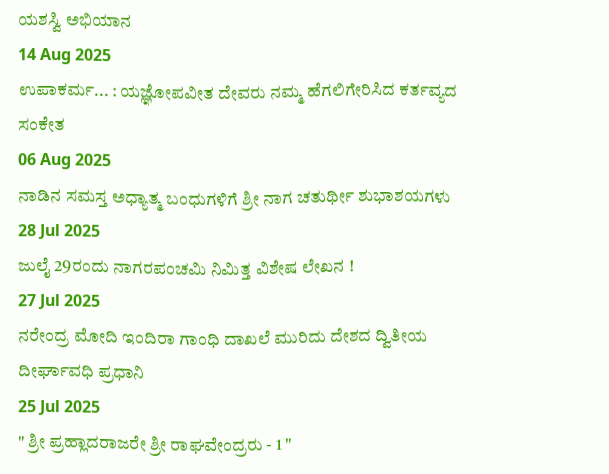ಯಶಸ್ವಿ ಅಭಿಯಾನ
14 Aug 2025
ಉಪಾಕರ್ಮ... : ಯಜ್ಞೋಪವೀತ ದೇವರು ನಮ್ಮ ಹೆಗಲಿಗೇರಿಸಿದ ಕರ್ತವ್ಯದ ಸಂಕೇತ
06 Aug 2025
ನಾಡಿನ ಸಮಸ್ತ ಅಧ್ಯಾತ್ಮ ಬಂಧುಗಳಿಗೆ ಶ್ರೀ ನಾಗ ಚತುರ್ಥೀ ಶುಭಾಶಯಗಳು
28 Jul 2025
ಜುಲೈ 29ರಂದು ನಾಗರಪಂಚಮಿ ನಿಮಿತ್ತ ವಿಶೇಷ ಲೇಖನ !
27 Jul 2025
ನರೇಂದ್ರ ಮೋದಿ ಇಂದಿರಾ ಗಾಂಧಿ ದಾಖಲೆ ಮುರಿದು ದೇಶದ ದ್ವಿತೀಯ ದೀರ್ಘಾವಧಿ ಪ್ರಧಾನಿ
25 Jul 2025
" ಶ್ರೀ ಪ್ರಹ್ಲಾದರಾಜರೇ ಶ್ರೀ ರಾಘವೇಂದ್ರರು - 1 "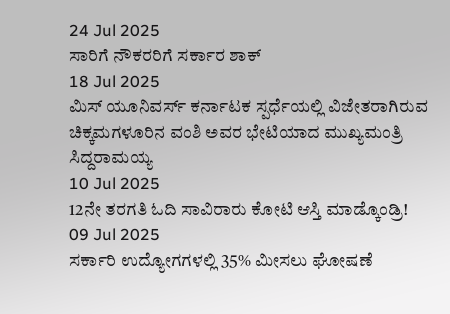24 Jul 2025
ಸಾರಿಗೆ ನೌಕರರಿಗೆ ಸರ್ಕಾರ ಶಾಕ್
18 Jul 2025
ಮಿಸ್ ಯೂನಿವರ್ಸ್ ಕರ್ನಾಟಕ ಸ್ಪರ್ಧೆಯಲ್ಲಿ ವಿಜೇತರಾಗಿರುವ ಚಿಕ್ಕಮಗಳೂರಿನ ವಂಶಿ ಅವರ ಭೇಟಿಯಾದ ಮುಖ್ಯಮಂತ್ರಿ ಸಿದ್ದರಾಮಯ್ಯ
10 Jul 2025
12ನೇ ತರಗತಿ ಓದಿ ಸಾವಿರಾರು ಕೋಟಿ ಆಸ್ತಿ ಮಾಡ್ಕೊಂಡ್ರಿ!
09 Jul 2025
ಸರ್ಕಾರಿ ಉದ್ಯೋಗಗಳಲ್ಲಿ 35% ಮೀಸಲು ಘೋಷಣೆ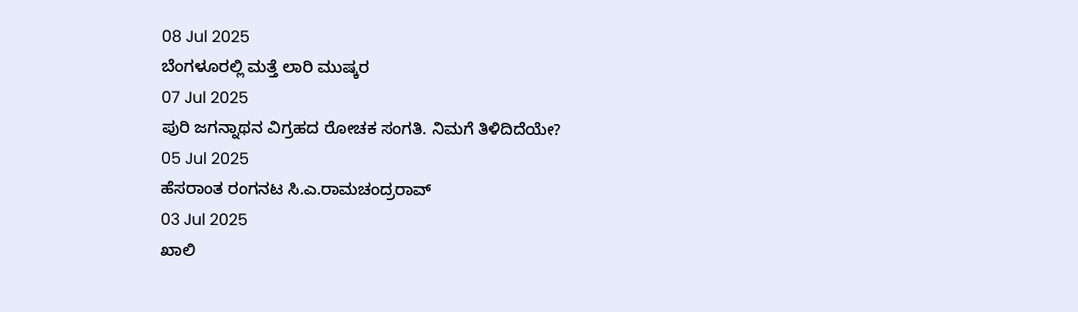08 Jul 2025
ಬೆಂಗಳೂರಲ್ಲಿ ಮತ್ತೆ ಲಾರಿ ಮುಷ್ಕರ
07 Jul 2025
ಪುರಿ ಜಗನ್ನಾಥನ ವಿಗ್ರಹದ ರೋಚಕ ಸಂಗತಿ. ನಿಮಗೆ ತಿಳಿದಿದೆಯೇ?
05 Jul 2025
ಹೆಸರಾಂತ ರಂಗನಟ ಸಿ.ಎ.ರಾಮಚಂದ್ರರಾವ್
03 Jul 2025
ಖಾಲಿ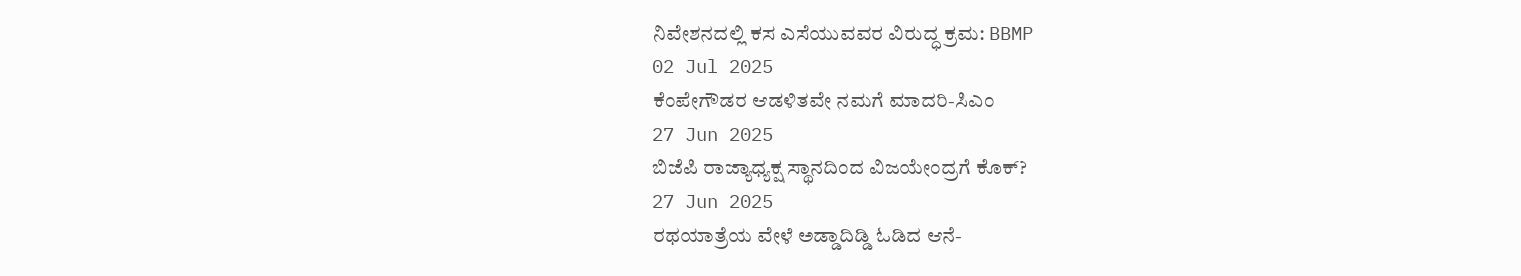ನಿವೇಶನದಲ್ಲಿ ಕಸ ಎಸೆಯುವವರ ವಿರುದ್ಧ ಕ್ರಮ: BBMP
02 Jul 2025
ಕೆಂಪೇಗೌಡರ ಆಡಳಿತವೇ ನಮಗೆ ಮಾದರಿ-ಸಿಎಂ
27 Jun 2025
ಬಿಜೆಪಿ ರಾಜ್ಯಾಧ್ಯಕ್ಷ ಸ್ಥಾನದಿಂದ ವಿಜಯೇಂದ್ರಗೆ ಕೊಕ್?
27 Jun 2025
ರಥಯಾತ್ರೆಯ ವೇಳೆ ಅಡ್ಡಾದಿಡ್ಡಿ ಓಡಿದ ಆನೆ-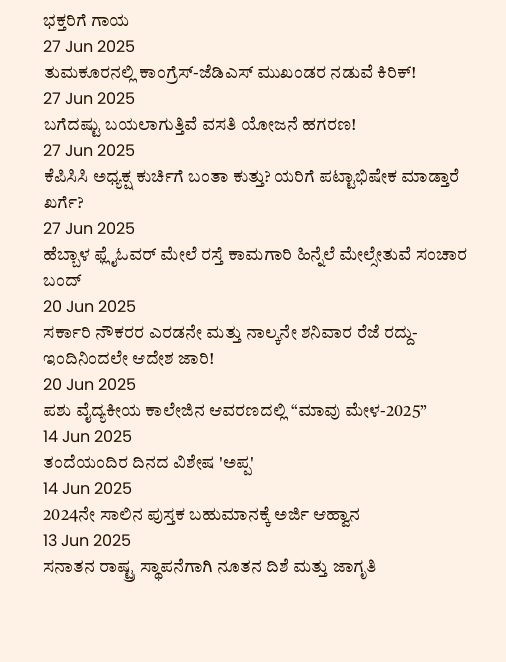ಭಕ್ತರಿಗೆ ಗಾಯ
27 Jun 2025
ತುಮಕೂರನಲ್ಲಿ ಕಾಂಗ್ರೆಸ್-ಜೆಡಿಎಸ್ ಮುಖಂಡರ ನಡುವೆ ಕಿರಿಕ್!
27 Jun 2025
ಬಗೆದಷ್ಟು ಬಯಲಾಗುತ್ತಿವೆ ವಸತಿ ಯೋಜನೆ ಹಗರಣ!
27 Jun 2025
ಕೆಪಿಸಿಸಿ ಅಧ್ಯಕ್ಷ ಕುರ್ಚಿಗೆ ಬಂತಾ ಕುತ್ತು? ಯರಿಗೆ ಪಟ್ಟಾಭಿಷೇಕ ಮಾಡ್ತಾರೆ ಖರ್ಗೆ?
27 Jun 2025
ಹೆಬ್ಬಾಳ ಫ್ಲೈಓವರ್ ಮೇಲೆ ರಸ್ತೆ ಕಾಮಗಾರಿ ಹಿನ್ನೆಲೆ ಮೇಲ್ಸೇತುವೆ ಸಂಚಾರ ಬಂದ್
20 Jun 2025
ಸರ್ಕಾರಿ ನೌಕರರ ಎರಡನೇ ಮತ್ತು ನಾಲ್ಕನೇ ಶನಿವಾರ ರೆಜೆ ರದ್ದು-ಇಂದಿನಿಂದಲೇ ಆದೇಶ ಜಾರಿ!
20 Jun 2025
ಪಶು ವೈದ್ಯಕೀಯ ಕಾಲೇಜಿನ ಆವರಣದಲ್ಲಿ “ಮಾವು ಮೇಳ-2025”
14 Jun 2025
ತಂದೆಯಂದಿರ ದಿನದ ವಿಶೇಷ 'ಅಪ್ಪ'
14 Jun 2025
2024ನೇ ಸಾಲಿನ ಪುಸ್ತಕ ಬಹುಮಾನಕ್ಕೆ ಅರ್ಜಿ ಆಹ್ವಾನ
13 Jun 2025
ಸನಾತನ ರಾಷ್ಟ್ರ ಸ್ಥಾಪನೆಗಾಗಿ ನೂತನ ದಿಶೆ ಮತ್ತು ಜಾಗೃತಿ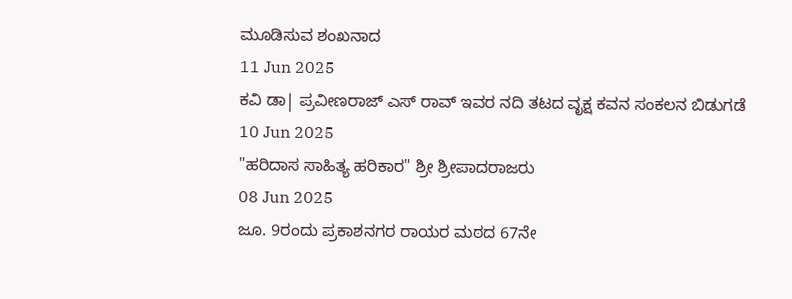ಮೂಡಿಸುವ ಶಂಖನಾದ
11 Jun 2025
ಕವಿ ಡಾ| ಪ್ರವೀಣರಾಜ್ ಎಸ್ ರಾವ್ ಇವರ ನದಿ ತಟದ ವೃಕ್ಷ ಕವನ ಸಂಕಲನ ಬಿಡುಗಡೆ
10 Jun 2025
"ಹರಿದಾಸ ಸಾಹಿತ್ಯ ಹರಿಕಾರ" ಶ್ರೀ ಶ್ರೀಪಾದರಾಜರು
08 Jun 2025
ಜೂ. 9ರಂದು ಪ್ರಕಾಶನಗರ ರಾಯರ ಮಠದ 67ನೇ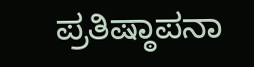ಪ್ರತಿಷ್ಠಾಪನಾ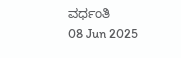ವರ್ಧಂತಿ
08 Jun 2025